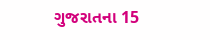ગુજરાતના 15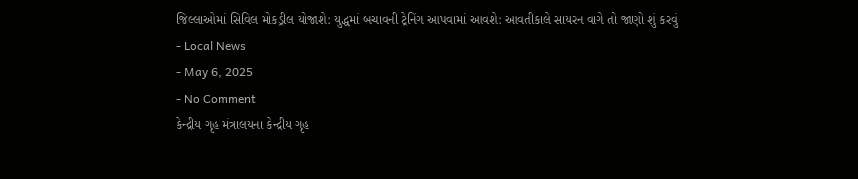જિલ્લાઓમાં સિવિલ મોકડ્રીલ યોજાશે: યુદ્ધમાં બચાવની ટ્રેનિંગ આપવામાં આવશે: આવતીકાલે સાયરન વાગે તો જાણો શું કરવું
- Local News
- May 6, 2025
- No Comment
કેન્દ્રીય ગૃહ મંત્રાલયના કેન્દ્રીય ગૃહ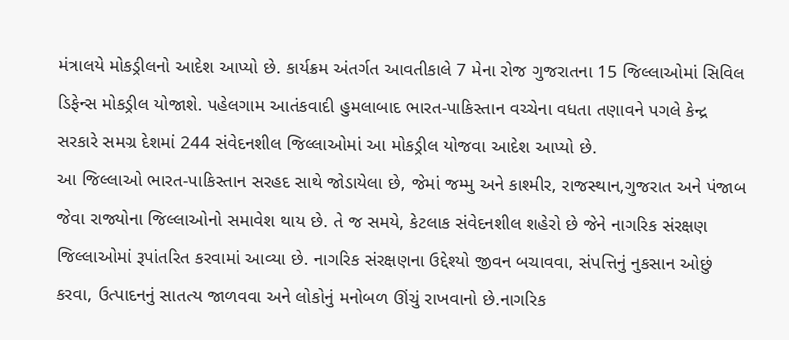મંત્રાલયે મોકડ્રીલનો આદેશ આપ્યો છે. કાર્યક્રમ અંતર્ગત આવતીકાલે 7 મેના રોજ ગુજરાતના 15 જિલ્લાઓમાં સિવિલ ડિફેન્સ મોકડ્રીલ યોજાશે. પહેલગામ આતંકવાદી હુમલાબાદ ભારત-પાકિસ્તાન વચ્ચેના વધતા તણાવને પગલે કેન્દ્ર સરકારે સમગ્ર દેશમાં 244 સંવેદનશીલ જિલ્લાઓમાં આ મોકડ્રીલ યોજવા આદેશ આપ્યો છે.
આ જિલ્લાઓ ભારત-પાકિસ્તાન સરહદ સાથે જોડાયેલા છે, જેમાં જમ્મુ અને કાશ્મીર, રાજસ્થાન,ગુજરાત અને પંજાબ જેવા રાજ્યોના જિલ્લાઓનો સમાવેશ થાય છે. તે જ સમયે, કેટલાક સંવેદનશીલ શહેરો છે જેને નાગરિક સંરક્ષણ જિલ્લાઓમાં રૂપાંતરિત કરવામાં આવ્યા છે. નાગરિક સંરક્ષણના ઉદ્દેશ્યો જીવન બચાવવા, સંપત્તિનું નુકસાન ઓછું કરવા, ઉત્પાદનનું સાતત્ય જાળવવા અને લોકોનું મનોબળ ઊંચું રાખવાનો છે.નાગરિક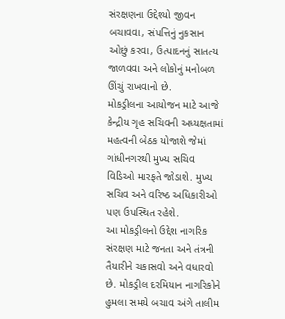સંરક્ષણના ઉદ્દેશ્યો જીવન બચાવવા, સંપત્તિનું નુકસાન ઓછું કરવા, ઉત્પાદનનું સાતત્ય જાળવવા અને લોકોનું મનોબળ ઊંચું રાખવાનો છે.
મોકડ્રીલના આયોજન માટે આજે કેન્દ્રીય ગૃહ સચિવની અધ્યક્ષતામાં મહત્વની બેઠક યોજાશે જેમાં ગાંધીનગરથી મુખ્ય સચિવ વિડિઓ મારફતે જોડાશે. મુખ્ય સચિવ અને વરિષ્ઠ અધિકારીઓ પણ ઉપસ્થિત રહેશે.
આ મોકડ્રીલનો ઉદ્દેશ નાગરિક સંરક્ષણ માટે જનતા અને તંત્રની તૈયારીને ચકાસવો અને વધારવો છે. મોકડ્રીલ દરમિયાન નાગરિકોને હુમલા સમયે બચાવ અંગે તાલીમ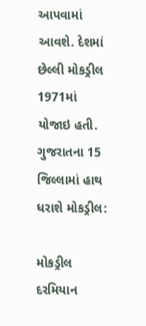આપવામાં આવશે. દેશમાં છેલ્લી મોકડ્રીલ 1971માં યોજાઇ હતી.
ગુજરાતના 15 જિલ્લામાં હાથ ધરાશે મોકડ્રીલ:

મોકડ્રીલ દરમિયાન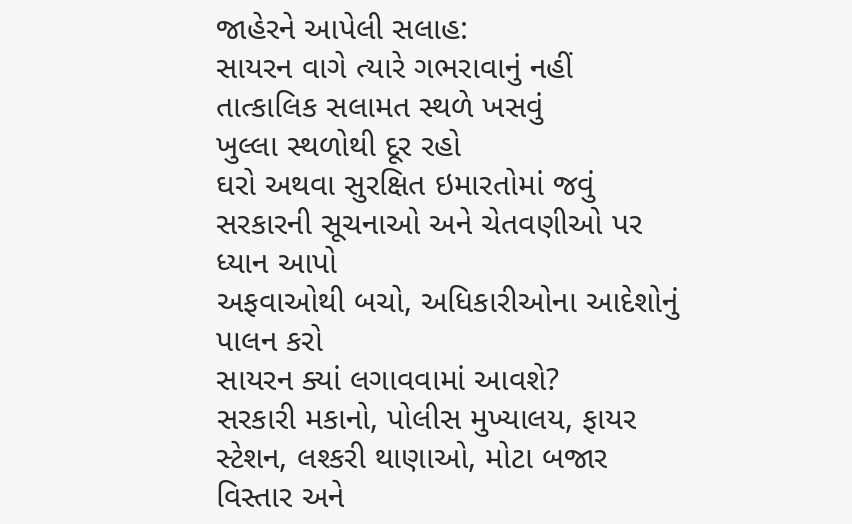જાહેરને આપેલી સલાહ:
સાયરન વાગે ત્યારે ગભરાવાનું નહીં
તાત્કાલિક સલામત સ્થળે ખસવું
ખુલ્લા સ્થળોથી દૂર રહો
ઘરો અથવા સુરક્ષિત ઇમારતોમાં જવું
સરકારની સૂચનાઓ અને ચેતવણીઓ પર ધ્યાન આપો
અફવાઓથી બચો, અધિકારીઓના આદેશોનું પાલન કરો
સાયરન ક્યાં લગાવવામાં આવશે?
સરકારી મકાનો, પોલીસ મુખ્યાલય, ફાયર સ્ટેશન, લશ્કરી થાણાઓ, મોટા બજાર વિસ્તાર અને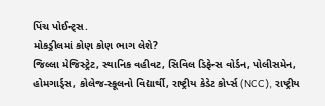પિંચ પોઈન્ટ્સ.
મોકડ્રીલમાં કોણ કોણ ભાગ લેશે?
જિલ્લા મેજિસ્ટ્રેટ, સ્થાનિક વહીવટ, સિવિલ ડિફેન્સ વોર્ડન, પોલીસમેન, હોમગાર્ડ્સ, કોલેજ-સ્કૂલનો વિદ્યાર્થી, રાષ્ટ્રીય કેડેટ કોર્પ્સ (NCC), રાષ્ટ્રીય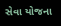સેવા યોજના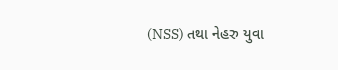(NSS) તથા નેહરુ યુવા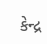કેન્દ્ર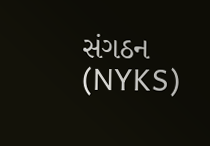સંગઠન (NYKS)